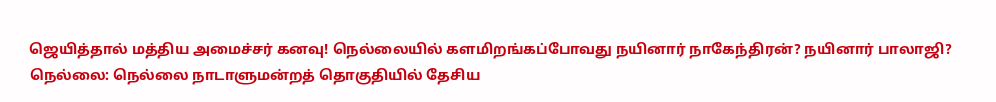ஜெயித்தால் மத்திய அமைச்சர் கனவு! நெல்லையில் களமிறங்கப்போவது நயினார் நாகேந்திரன்? நயினார் பாலாஜி?
நெல்லை: நெல்லை நாடாளுமன்றத் தொகுதியில் தேசிய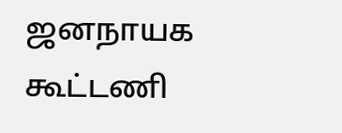ஜனநாயக கூட்டணி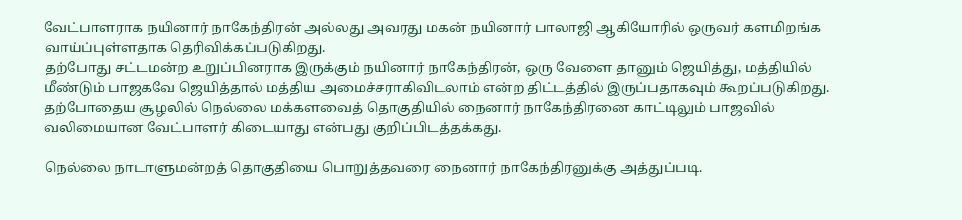வேட்பாளராக நயினார் நாகேந்திரன் அல்லது அவரது மகன் நயினார் பாலாஜி ஆகியோரில் ஒருவர் களமிறங்க வாய்ப்புள்ளதாக தெரிவிக்கப்படுகிறது.
தற்போது சட்டமன்ற உறுப்பினராக இருக்கும் நயினார் நாகேந்திரன், ஒரு வேளை தானும் ஜெயித்து, மத்தியில் மீண்டும் பாஜகவே ஜெயித்தால் மத்திய அமைச்சராகிவிடலாம் என்ற திட்டத்தில் இருப்பதாகவும் கூறப்படுகிறது. தற்போதைய சூழலில் நெல்லை மக்களவைத் தொகுதியில் நைனார் நாகேந்திரனை காட்டிலும் பாஜவில் வலிமையான வேட்பாளர் கிடையாது என்பது குறிப்பிடத்தக்கது.

நெல்லை நாடாளுமன்றத் தொகுதியை பொறுத்தவரை நைனார் நாகேந்திரனுக்கு அத்துப்படி.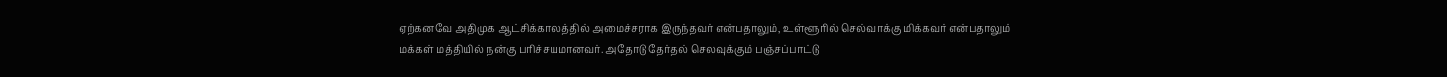ஏற்கனவே அதிமுக ஆட்சிக்காலத்தில் அமைச்சராக இருந்தவர் என்பதாலும், உள்ளூரில் செல்வாக்கு மிக்கவர் என்பதாலும் மக்கள் மத்தியில் நன்கு பரிச்சயமானவர். அதோடு தேர்தல் செலவுக்கும் பஞ்சப்பாட்டு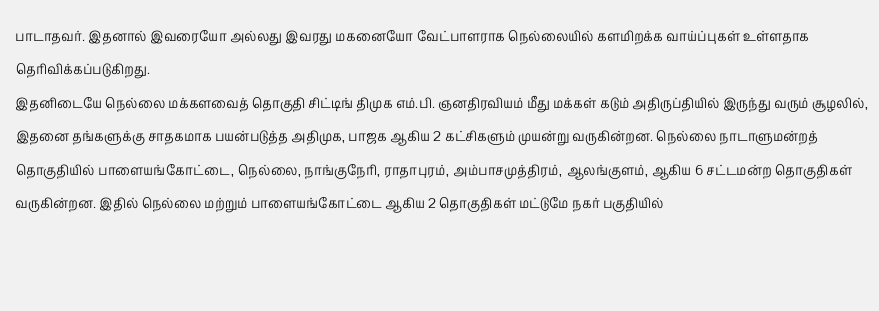பாடாதவர். இதனால் இவரையோ அல்லது இவரது மகனையோ வேட்பாளராக நெல்லையில் களமிறக்க வாய்ப்புகள் உள்ளதாக தெரிவிக்கப்படுகிறது.
இதனிடையே நெல்லை மக்களவைத் தொகுதி சிட்டிங் திமுக எம்.பி. ஞனதிரவியம் மீது மக்கள் கடும் அதிருப்தியில் இருந்து வரும் சூழலில், இதனை தங்களுக்கு சாதகமாக பயன்படுத்த அதிமுக, பாஜக ஆகிய 2 கட்சிகளும் முயன்று வருகின்றன. நெல்லை நாடாளுமன்றத் தொகுதியில் பாளையங்கோட்டை, நெல்லை, நாங்குநேரி, ராதாபுரம், அம்பாசமுத்திரம், ஆலங்குளம், ஆகிய 6 சட்டமன்ற தொகுதிகள் வருகின்றன. இதில் நெல்லை மற்றும் பாளையங்கோட்டை ஆகிய 2 தொகுதிகள் மட்டுமே நகர் பகுதியில்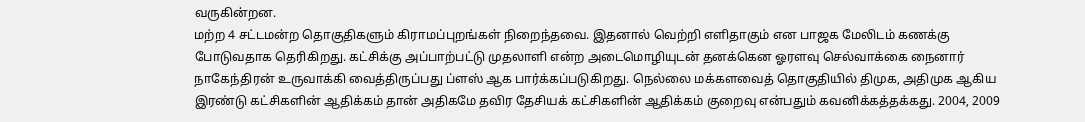வருகின்றன.
மற்ற 4 சட்டமன்ற தொகுதிகளும் கிராமப்புறங்கள் நிறைந்தவை. இதனால் வெற்றி எளிதாகும் என பாஜக மேலிடம் கணக்கு போடுவதாக தெரிகிறது. கட்சிக்கு அப்பாற்பட்டு முதலாளி என்ற அடைமொழியுடன் தனக்கென ஓரளவு செல்வாக்கை நைனார் நாகேந்திரன் உருவாக்கி வைத்திருப்பது ப்ளஸ் ஆக பார்க்கப்படுகிறது. நெல்லை மக்களவைத் தொகுதியில் திமுக, அதிமுக ஆகிய இரண்டு கட்சிகளின் ஆதிக்கம் தான் அதிகமே தவிர தேசியக் கட்சிகளின் ஆதிக்கம் குறைவு என்பதும் கவனிக்கத்தக்கது. 2004, 2009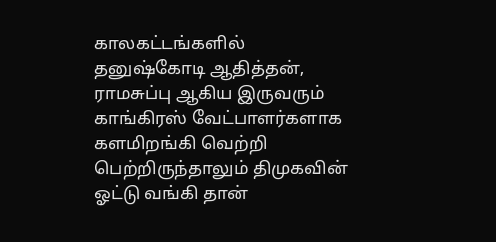காலகட்டங்களில் தனுஷ்கோடி ஆதித்தன், ராமசுப்பு ஆகிய இருவரும் காங்கிரஸ் வேட்பாளர்களாக களமிறங்கி வெற்றி பெற்றிருந்தாலும் திமுகவின் ஓட்டு வங்கி தான்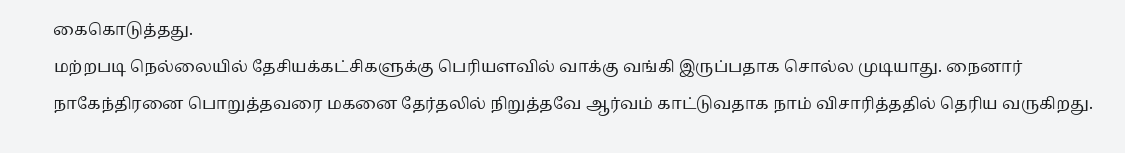கைகொடுத்தது.
மற்றபடி நெல்லையில் தேசியக்கட்சிகளுக்கு பெரியளவில் வாக்கு வங்கி இருப்பதாக சொல்ல முடியாது. நைனார் நாகேந்திரனை பொறுத்தவரை மகனை தேர்தலில் நிறுத்தவே ஆர்வம் காட்டுவதாக நாம் விசாரித்ததில் தெரிய வருகிறது.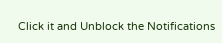Click it and Unblock the Notifications